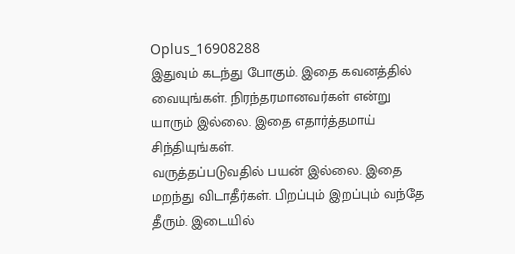Oplus_16908288
இதுவும் கடந்து போகும். இதை கவனத்தில் வையுங்கள். நிரந்தரமானவர்கள் என்று யாரும் இல்லை. இதை எதார்த்தமாய் சிந்தியுங்கள்.
வருத்தப்படுவதில் பயன் இல்லை. இதை மறந்து விடாதீர்கள். பிறப்பும் இறப்பும் வந்தே தீரும். இடையில்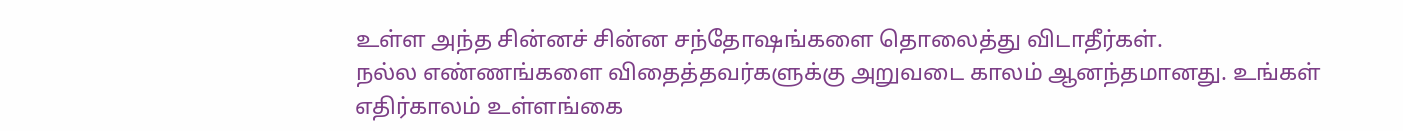உள்ள அந்த சின்னச் சின்ன சந்தோஷங்களை தொலைத்து விடாதீர்கள்.
நல்ல எண்ணங்களை விதைத்தவர்களுக்கு அறுவடை காலம் ஆனந்தமானது. உங்கள் எதிர்காலம் உள்ளங்கை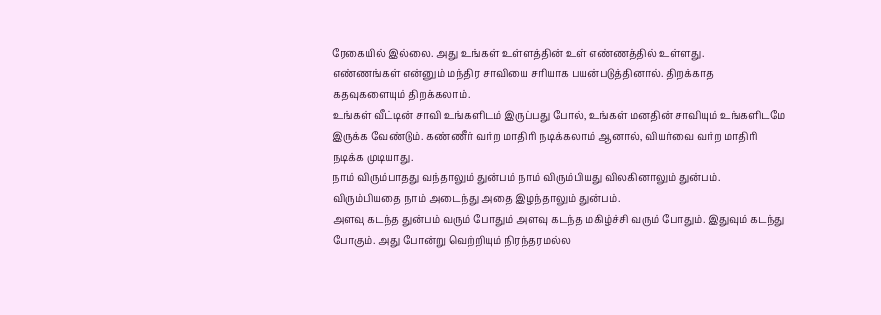ரேகையில் இல்லை. அது உங்கள் உள்ளத்தின் உள் எண்ணத்தில் உள்ளது.
எண்ணங்கள் என்னும் மந்திர சாவியை சரியாக பயன்படுத்தினால். திறக்காத கதவுகளையும் திறக்கலாம்.
உங்கள் வீட்டின் சாவி உங்களிடம் இருப்பது போல், உங்கள் மனதின் சாவியும் உங்களிடமே இருக்க வேண்டும். கண்ணீர் வர்ற மாதிரி நடிக்கலாம் ஆனால், வியர்வை வர்ற மாதிரி நடிக்க முடியாது.
நாம் விரும்பாதது வந்தாலும் துன்பம் நாம் விரும்பியது விலகினாலும் துன்பம். விரும்பியதை நாம் அடைந்து அதை இழந்தாலும் துன்பம்.
அளவு கடந்த துன்பம் வரும் போதும் அளவு கடந்த மகிழ்ச்சி வரும் போதும். இதுவும் கடந்து போகும். அது போன்று வெற்றியும் நிரந்தரமல்ல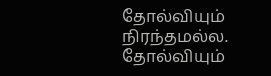தோல்வியும் நிரந்தமல்ல. தோல்வியும்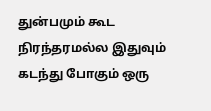துன்பமும் கூட நிரந்தரமல்ல இதுவும் கடந்து போகும் ஒரு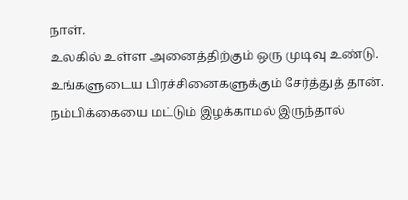நாள்.
உலகில் உள்ள அனைத்திற்கும் ஒரு முடிவு உண்டு. உங்களுடைய பிரச்சினைகளுக்கும் சேர்த்துத் தான்.
நம்பிக்கையை மட்டும் இழக்காமல் இருந்தால்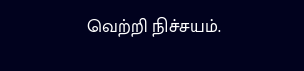வெற்றி நிச்சயம்.